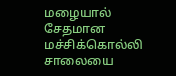மழையால் சேதமான மச்சிக்கொல்லி சாலையை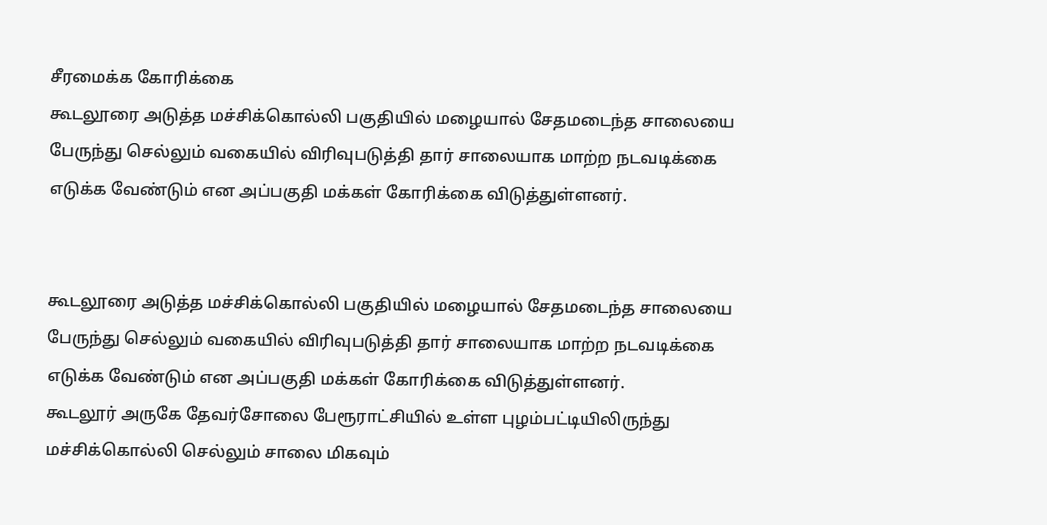சீரமைக்க கோரிக்கை
கூடலூரை அடுத்த மச்சிக்கொல்லி பகுதியில் மழையால் சேதமடைந்த சாலையை பேருந்து செல்லும் வகையில் விரிவுபடுத்தி தார் சாலையாக மாற்ற நடவடிக்கை எடுக்க வேண்டும் என அப்பகுதி மக்கள் கோரிக்கை விடுத்துள்ளனர்.


கூடலூரை அடுத்த மச்சிக்கொல்லி பகுதியில் மழையால் சேதமடைந்த சாலையை பேருந்து செல்லும் வகையில் விரிவுபடுத்தி தார் சாலையாக மாற்ற நடவடிக்கை எடுக்க வேண்டும் என அப்பகுதி மக்கள் கோரிக்கை விடுத்துள்ளனர்.
கூடலூர் அருகே தேவர்சோலை பேரூராட்சியில் உள்ள புழம்பட்டியிலிருந்து மச்சிக்கொல்லி செல்லும் சாலை மிகவும்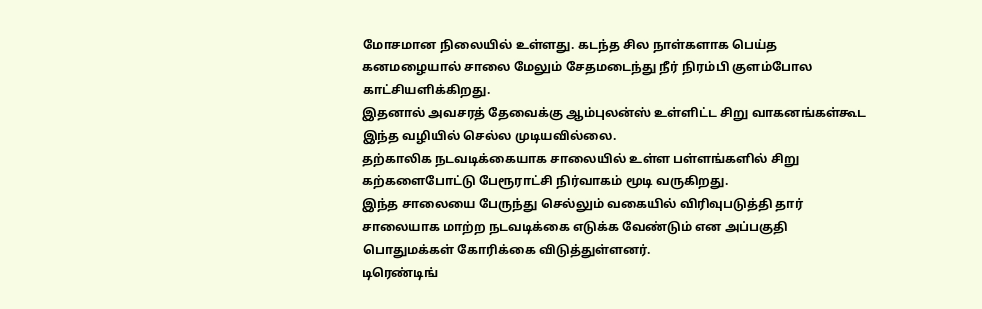மோசமான நிலையில் உள்ளது. கடந்த சில நாள்களாக பெய்த கனமழையால் சாலை மேலும் சேதமடைந்து நீர் நிரம்பி குளம்போல காட்சியளிக்கிறது.
இதனால் அவசரத் தேவைக்கு ஆம்புலன்ஸ் உள்ளிட்ட சிறு வாகனங்கள்கூட இந்த வழியில் செல்ல முடியவில்லை.
தற்காலிக நடவடிக்கையாக சாலையில் உள்ள பள்ளங்களில் சிறு கற்களைபோட்டு பேரூராட்சி நிர்வாகம் மூடி வருகிறது.
இந்த சாலையை பேருந்து செல்லும் வகையில் விரிவுபடுத்தி தார் சாலையாக மாற்ற நடவடிக்கை எடுக்க வேண்டும் என அப்பகுதி பொதுமக்கள் கோரிக்கை விடுத்துள்ளனர்.
டிரெண்டிங்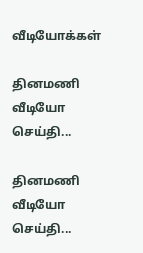வீடியோக்கள்

தினமணி வீடியோ செய்தி...

தினமணி வீடியோ செய்தி...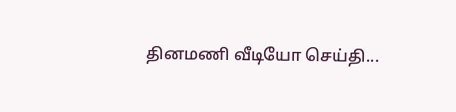தினமணி வீடியோ செய்தி...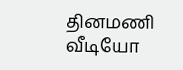தினமணி வீடியோ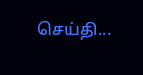செய்தி...